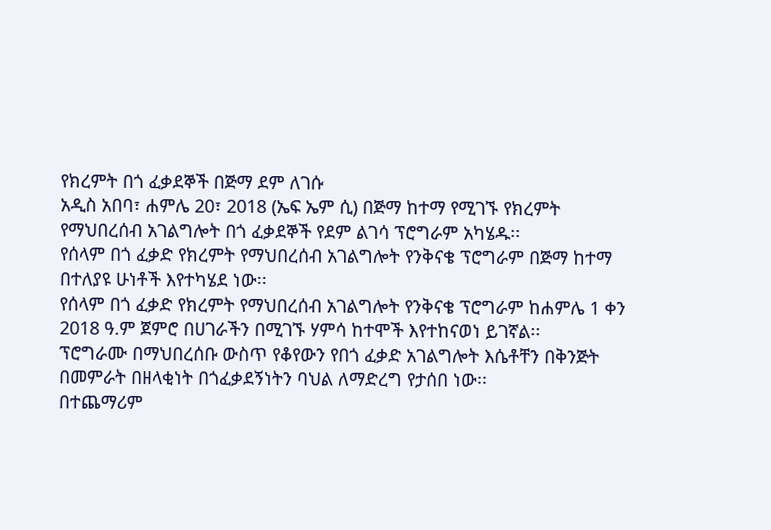የክረምት በጎ ፈቃደኞች በጅማ ደም ለገሱ
አዲስ አበባ፣ ሐምሌ 20፣ 2018 (ኤፍ ኤም ሲ) በጅማ ከተማ የሚገኙ የክረምት የማህበረሰብ አገልግሎት በጎ ፈቃደኞች የደም ልገሳ ፕሮግራም አካሄዱ፡፡
የሰላም በጎ ፈቃድ የክረምት የማህበረሰብ አገልግሎት የንቅናቄ ፕሮግራም በጅማ ከተማ በተለያዩ ሁነቶች እየተካሄደ ነው፡፡
የሰላም በጎ ፈቃድ የክረምት የማህበረሰብ አገልግሎት የንቅናቄ ፕሮግራም ከሐምሌ 1 ቀን 2018 ዓ.ም ጀምሮ በሀገራችን በሚገኙ ሃምሳ ከተሞች እየተከናወነ ይገኛል፡፡
ፕሮግራሙ በማህበረሰቡ ውስጥ የቆየውን የበጎ ፈቃድ አገልግሎት እሴቶቸን በቅንጅት በመምራት በዘላቂነት በጎፈቃደኝነትን ባህል ለማድረግ የታሰበ ነው፡፡
በተጨማሪም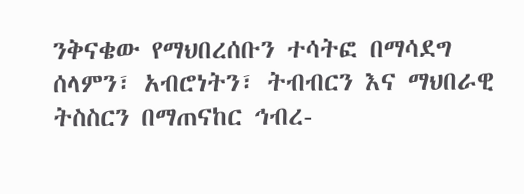ንቅናቄው የማህበረሰቡን ተሳትፎ በማሳደግ ሰላምን፣ አብሮነትን፣ ትብብርን እና ማህበራዊ ትስስርን በማጠናከር ኅብረ-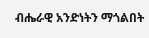ብሔራዊ አንድነትን ማጎልበት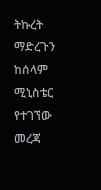ትኩረት ማድረጉን ከሰላም ሚኒስቴር የተገኘው መረጃ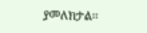ያመለክታል፡፡